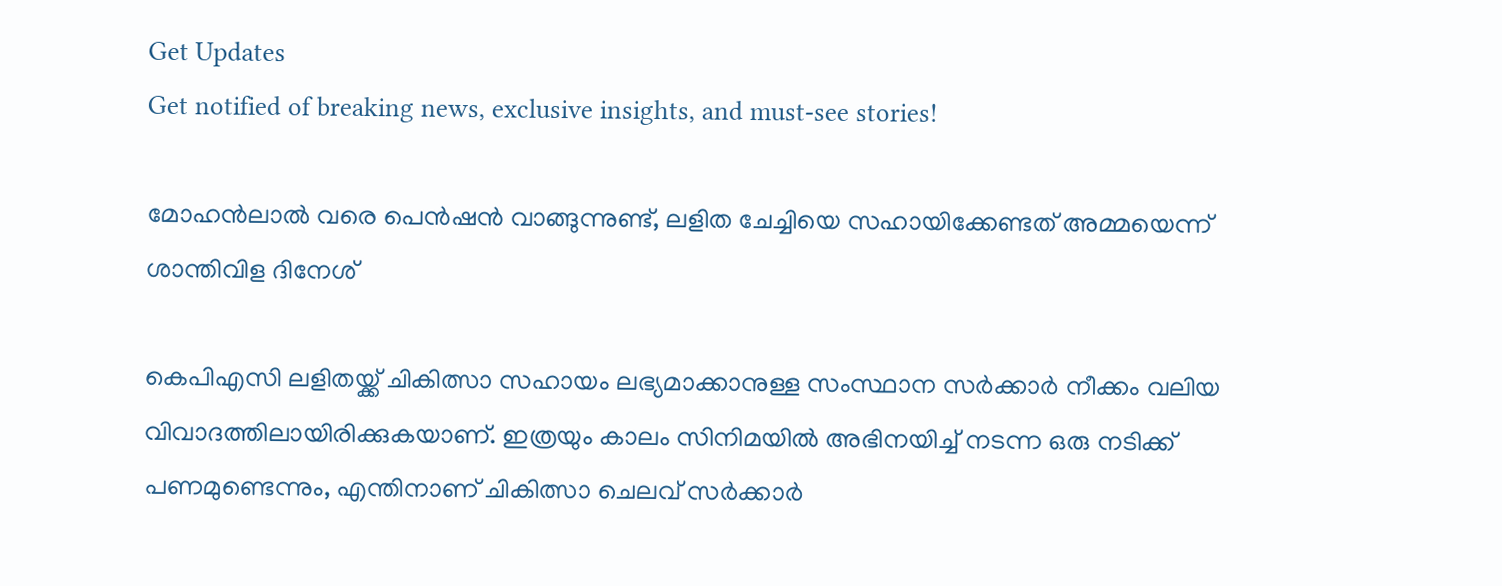Get Updates
Get notified of breaking news, exclusive insights, and must-see stories!

മോഹന്‍ലാല്‍ വരെ പെന്‍ഷന്‍ വാങ്ങുന്നുണ്ട്, ലളിത ചേച്ചിയെ സഹായിക്കേണ്ടത് അമ്മയെന്ന് ശാന്തിവിള ദിനേശ്‌

കെപിഎസി ലളിതയ്ക്ക് ചികിത്സാ സഹായം ലഭ്യമാക്കാനുള്ള സംസ്ഥാന സര്‍ക്കാര്‍ നീക്കം വലിയ വിവാദത്തിലായിരിക്കുകയാണ്. ഇത്രയും കാലം സിനിമയില്‍ അഭിനയിച്ച് നടന്ന ഒരു നടിക്ക് പണമുണ്ടെന്നും, എന്തിനാണ് ചികിത്സാ ചെലവ് സര്‍ക്കാര്‍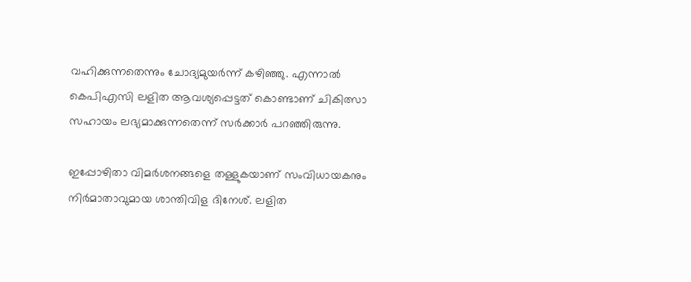വഹിക്കുന്നതെന്നും ചോദ്യമുയര്‍ന്ന് കഴിഞ്ഞു. എന്നാല്‍ കെപിഎസി ലളിത ആവശ്യപ്പെട്ടത് കൊണ്ടാണ് ചികിത്സാ സഹായം ലഭ്യമാക്കുന്നതെന്ന് സര്‍ക്കാര്‍ പറഞ്ഞിരുന്നു.

ഇപ്പോഴിതാ വിമര്‍ശനങ്ങളെ തള്ളുകയാണ് സംവിധായകനും നിര്‍മാതാവുമായ ശാന്തിവിള ദിനേശ്. ലളിത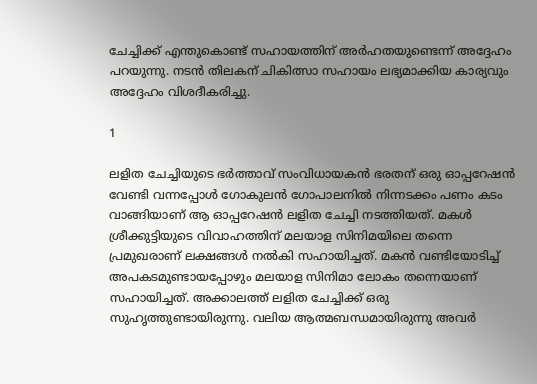ചേച്ചിക്ക് എന്തുകൊണ്ട് സഹായത്തിന് അര്‍ഹതയുണ്ടെന്ന് അദ്ദേഹം പറയുന്നു. നടന്‍ തിലകന് ചികിത്സാ സഹായം ലഭ്യമാക്കിയ കാര്യവും അദ്ദേഹം വിശദീകരിച്ചു.

1

ലളിത ചേച്ചിയുടെ ഭര്‍ത്താവ് സംവിധായകന്‍ ഭരതന് ഒരു ഓപ്പറേഷന്‍ വേണ്ടി വന്നപ്പോള്‍ ഗോകുലന്‍ ഗോപാലനില്‍ നിന്നടക്കം പണം കടം വാങ്ങിയാണ് ആ ഓപ്പറേഷന്‍ ലളിത ചേച്ചി നടത്തിയത്. മകള്‍ ശ്രീക്കുട്ടിയുടെ വിവാഹത്തിന് മലയാള സിനിമയിലെ തന്നെ പ്രമുഖരാണ് ലക്ഷങ്ങള്‍ നല്‍കി സഹായിച്ചത്. മകന്‍ വണ്ടിയോടിച്ച് അപകടമുണ്ടായപ്പോഴും മലയാള സിനിമാ ലോകം തന്നെയാണ് സഹായിച്ചത്. അക്കാലത്ത് ലളിത ചേച്ചിക്ക് ഒരു സുഹൃത്തുണ്ടായിരുന്നു. വലിയ ആത്മബന്ധമായിരുന്നു അവര്‍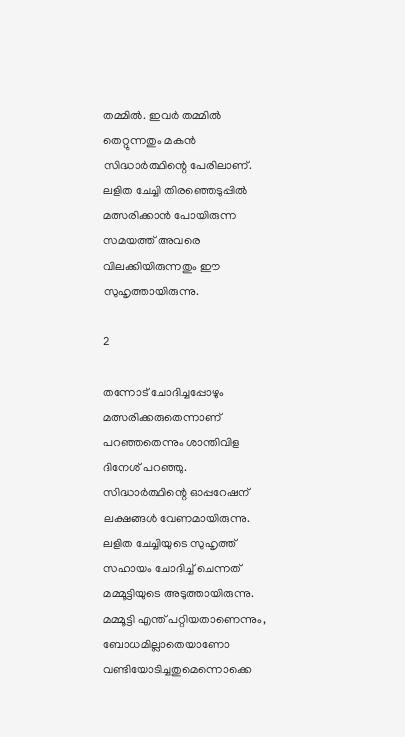തമ്മില്‍. ഇവര്‍ തമ്മില്‍ തെറ്റുന്നതും മകന്‍ സിദ്ധാര്‍ത്ഥിന്റെ പേരിലാണ്. ലളിത ചേച്ചി തിരഞ്ഞെടുപ്പില്‍ മത്സരിക്കാന്‍ പോയിരുന്ന സമയത്ത് അവരെ വിലക്കിയിരുന്നതും ഈ സുഹൃത്തായിരുന്നു.

2

തന്നോട് ചോദിച്ചപ്പോഴും മത്സരിക്കരുതെന്നാണ് പറഞ്ഞതെന്നും ശാന്തിവിള ദിനേശ് പറഞ്ഞു. സിദ്ധാര്‍ത്ഥിന്റെ ഓപ്പറേഷന് ലക്ഷങ്ങള്‍ വേണമായിരുന്നു. ലളിത ചേച്ചിയുടെ സുഹൃത്ത് സഹായം ചോദിച്ച് ചെന്നത് മമ്മൂട്ടിയുടെ അടുത്തായിരുന്നു. മമ്മൂട്ടി എന്ത് പറ്റിയതാണെന്നും, ബോധമില്ലാതെയാണോ വണ്ടിയോടിച്ചതുമെന്നൊക്കെ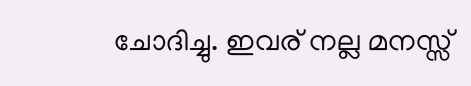ചോദിച്ചു. ഇവര് നല്ല മനസ്സ്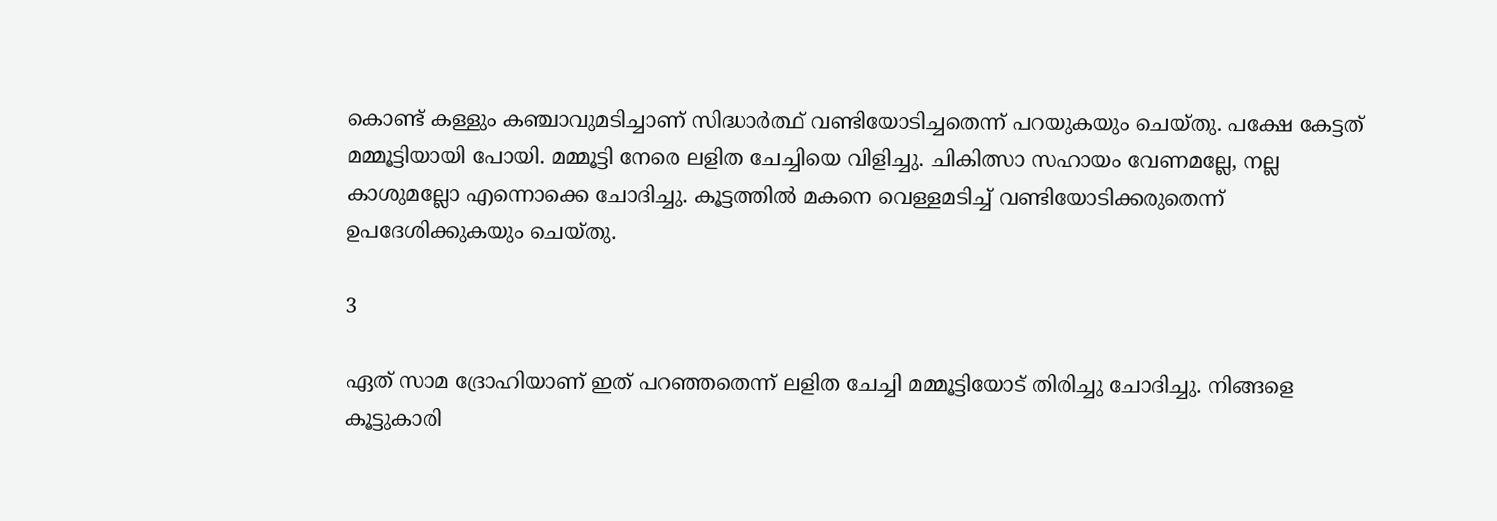കൊണ്ട് കള്ളും കഞ്ചാവുമടിച്ചാണ് സിദ്ധാര്‍ത്ഥ് വണ്ടിയോടിച്ചതെന്ന് പറയുകയും ചെയ്തു. പക്ഷേ കേട്ടത് മമ്മൂട്ടിയായി പോയി. മമ്മൂട്ടി നേരെ ലളിത ചേച്ചിയെ വിളിച്ചു. ചികിത്സാ സഹായം വേണമല്ലേ, നല്ല കാശുമല്ലോ എന്നൊക്കെ ചോദിച്ചു. കൂട്ടത്തില്‍ മകനെ വെള്ളമടിച്ച് വണ്ടിയോടിക്കരുതെന്ന് ഉപദേശിക്കുകയും ചെയ്തു.

3

ഏത് സാമ ദ്രോഹിയാണ് ഇത് പറഞ്ഞതെന്ന് ലളിത ചേച്ചി മമ്മൂട്ടിയോട് തിരിച്ചു ചോദിച്ചു. നിങ്ങളെ കൂട്ടുകാരി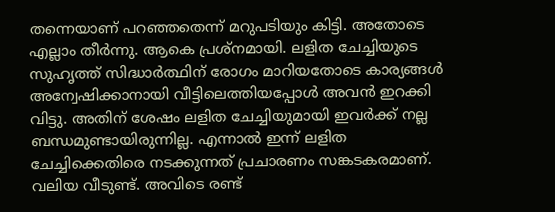തന്നെയാണ് പറഞ്ഞതെന്ന് മറുപടിയും കിട്ടി. അതോടെ എല്ലാം തീര്‍ന്നു. ആകെ പ്രശ്‌നമായി. ലളിത ചേച്ചിയുടെ സുഹൃത്ത് സിദ്ധാര്‍ത്ഥിന് രോഗം മാറിയതോടെ കാര്യങ്ങള്‍ അന്വേഷിക്കാനായി വീട്ടിലെത്തിയപ്പോള്‍ അവന്‍ ഇറക്കി വിട്ടു. അതിന് ശേഷം ലളിത ചേച്ചിയുമായി ഇവര്‍ക്ക് നല്ല ബന്ധമുണ്ടായിരുന്നില്ല. എന്നാല്‍ ഇന്ന് ലളിത ചേച്ചിക്കെതിരെ നടക്കുന്നത് പ്രചാരണം സങ്കടകരമാണ്. വലിയ വീടുണ്ട്. അവിടെ രണ്ട്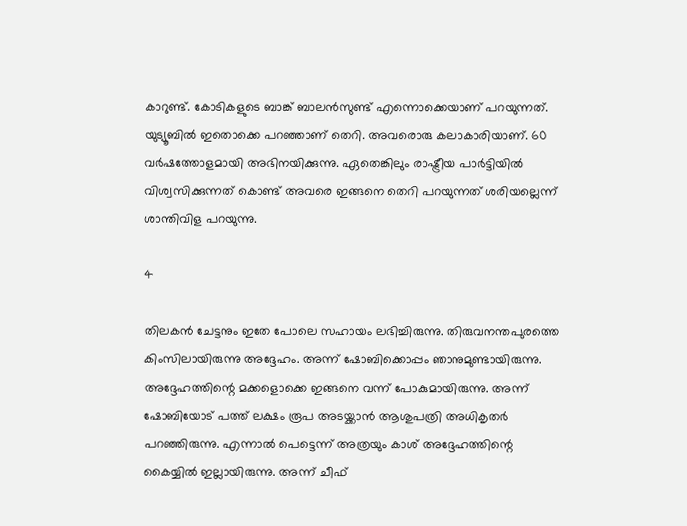കാറുണ്ട്. കോടികളുടെ ബാങ്ക് ബാലന്‍സുണ്ട് എന്നൊക്കെയാണ് പറയുന്നത്. യുട്യൂബില്‍ ഇതൊക്കെ പറഞ്ഞാണ് തെറി. അവരൊരു കലാകാരിയാണ്. 60 വര്‍ഷത്തോളമായി അഭിനയിക്കുന്നു. ഏതെങ്കിലും രാഷ്ട്രീയ പാര്‍ട്ടിയില്‍ വിശ്വസിക്കുന്നത് കൊണ്ട് അവരെ ഇങ്ങനെ തെറി പറയുന്നത് ശരിയല്ലെന്ന് ശാന്തിവിള പറയുന്നു.

4

തിലകന്‍ ചേട്ടനും ഇതേ പോലെ സഹായം ലഭിച്ചിരുന്നു. തിരുവനന്തപുരത്തെ കിംസിലായിരുന്നു അദ്ദേഹം. അന്ന് ഷോബിക്കൊപ്പം ഞാനുമുണ്ടായിരുന്നു. അദ്ദേഹത്തിന്റെ മക്കളൊക്കെ ഇങ്ങനെ വന്ന് പോകുമായിരുന്നു. അന്ന് ഷോബിയോട് പത്ത് ലക്ഷം രൂപ അടയ്ക്കാന്‍ ആശുപത്രി അധികൃതര്‍ പറഞ്ഞിരുന്നു. എന്നാല്‍ പെട്ടെന്ന് അത്രയും കാശ് അദ്ദേഹത്തിന്റെ കൈയ്യില്‍ ഇല്ലായിരുന്നു. അന്ന് ചീഫ്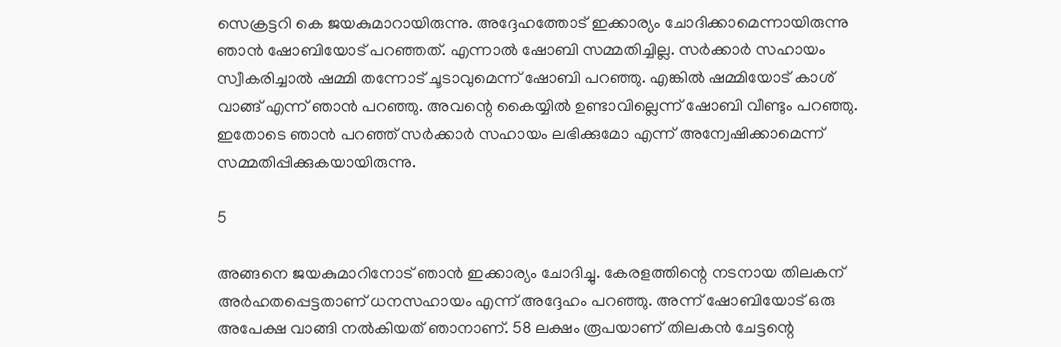സെക്രട്ടറി കെ ജയകുമാറായിരുന്നു. അദ്ദേഹത്തോട് ഇക്കാര്യം ചോദിക്കാമെന്നായിരുന്നു ഞാന്‍ ഷോബിയോട് പറഞ്ഞത്. എന്നാല്‍ ഷോബി സമ്മതിച്ചില്ല. സര്‍ക്കാര്‍ സഹായം സ്വീകരിച്ചാല്‍ ഷമ്മി തന്നോട് ചൂടാവുമെന്ന് ഷോബി പറഞ്ഞു. എങ്കില്‍ ഷമ്മിയോട് കാശ് വാങ്ങ് എന്ന് ഞാന്‍ പറഞ്ഞു. അവന്റെ കൈയ്യില്‍ ഉണ്ടാവില്ലെന്ന് ഷോബി വീണ്ടും പറഞ്ഞു. ഇതോടെ ഞാന്‍ പറഞ്ഞ് സര്‍ക്കാര്‍ സഹായം ലഭിക്കുമോ എന്ന് അന്വേഷിക്കാമെന്ന് സമ്മതിപ്പിക്കുകയായിരുന്നു.

5

അങ്ങനെ ജയകുമാറിനോട് ഞാന്‍ ഇക്കാര്യം ചോദിച്ചു. കേരളത്തിന്റെ നടനായ തിലകന് അര്‍ഹതപ്പെട്ടതാണ് ധനസഹായം എന്ന് അദ്ദേഹം പറഞ്ഞു. അന്ന് ഷോബിയോട് ഒരു അപേക്ഷ വാങ്ങി നല്‍കിയത് ഞാനാണ്. 58 ലക്ഷം രൂപയാണ് തിലകന്‍ ചേട്ടന്റെ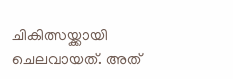ചികിത്സയ്ക്കായി ചെലവായത്. അത്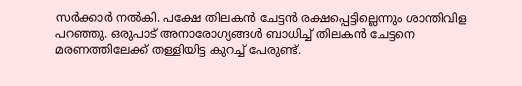സര്‍ക്കാര്‍ നല്‍കി. പക്ഷേ തിലകന്‍ ചേട്ടന്‍ രക്ഷപ്പെട്ടില്ലെന്നും ശാന്തിവിള പറഞ്ഞു. ഒരുപാട് അനാരോഗ്യങ്ങള്‍ ബാധിച്ച് തിലകന്‍ ചേട്ടനെ മരണത്തിലേക്ക് തള്ളിയിട്ട കുറച്ച് പേരുണ്ട്.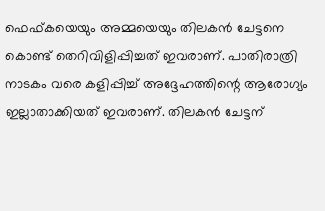ഫെഫ്കയെയും അമ്മയെയും തിലകന്‍ ചേട്ടനെ കൊണ്ട് തെറിവിളിപ്പിച്ചത് ഇവരാണ്. പാതിരാത്രി നാടകം വരെ കളിപ്പിച്ച് അദ്ദേഹത്തിന്റെ ആരോഗ്യം ഇല്ലാതാക്കിയത് ഇവരാണ്. തിലകന്‍ ചേട്ടന്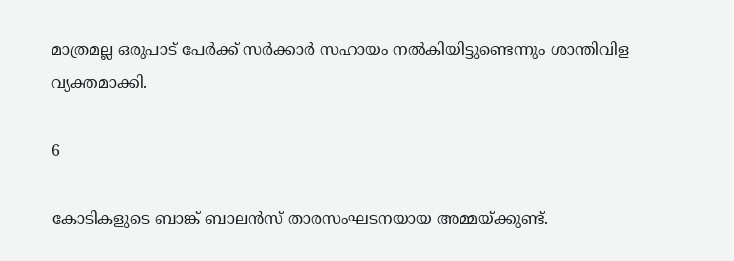മാത്രമല്ല ഒരുപാട് പേര്‍ക്ക് സര്‍ക്കാര്‍ സഹായം നല്‍കിയിട്ടുണ്ടെന്നും ശാന്തിവിള വ്യക്തമാക്കി.

6

കോടികളുടെ ബാങ്ക് ബാലന്‍സ് താരസംഘടനയായ അമ്മയ്ക്കുണ്ട്.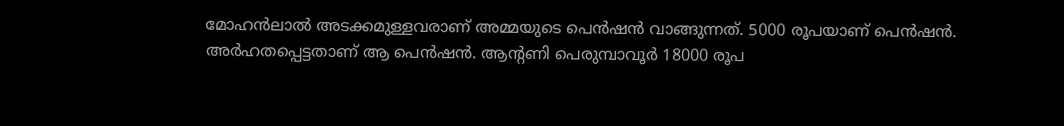മോഹന്‍ലാല്‍ അടക്കമുള്ളവരാണ് അമ്മയുടെ പെന്‍ഷന്‍ വാങ്ങുന്നത്. 5000 രൂപയാണ് പെന്‍ഷന്‍. അര്‍ഹതപ്പെട്ടതാണ് ആ പെന്‍ഷന്‍. ആന്റണി പെരുമ്പാവൂര്‍ 18000 രൂപ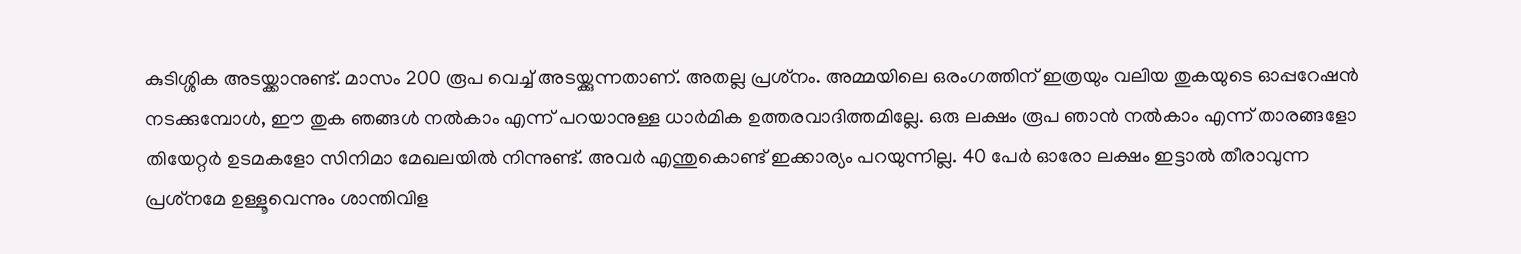കുടിശ്ശിക അടയ്ക്കാനുണ്ട്. മാസം 200 രൂപ വെച്ച് അടയ്ക്കുന്നതാണ്. അതല്ല പ്രശ്‌നം. അമ്മയിലെ ഒരംഗത്തിന് ഇത്രയും വലിയ തുകയുടെ ഓപ്പറേഷന്‍ നടക്കുമ്പോള്‍, ഈ തുക ഞങ്ങള്‍ നല്‍കാം എന്ന് പറയാനുള്ള ധാര്‍മിക ഉത്തരവാദിത്തമില്ലേ. ഒരു ലക്ഷം രൂപ ഞാന്‍ നല്‍കാം എന്ന് താരങ്ങളോ തിയേറ്റര്‍ ഉടമകളോ സിനിമാ മേഖലയില്‍ നിന്നുണ്ട്. അവര്‍ എന്തുകൊണ്ട് ഇക്കാര്യം പറയുന്നില്ല. 40 പേര്‍ ഓരോ ലക്ഷം ഇട്ടാല്‍ തീരാവുന്ന പ്രശ്‌നമേ ഉള്ളൂവെന്നും ശാന്തിവിള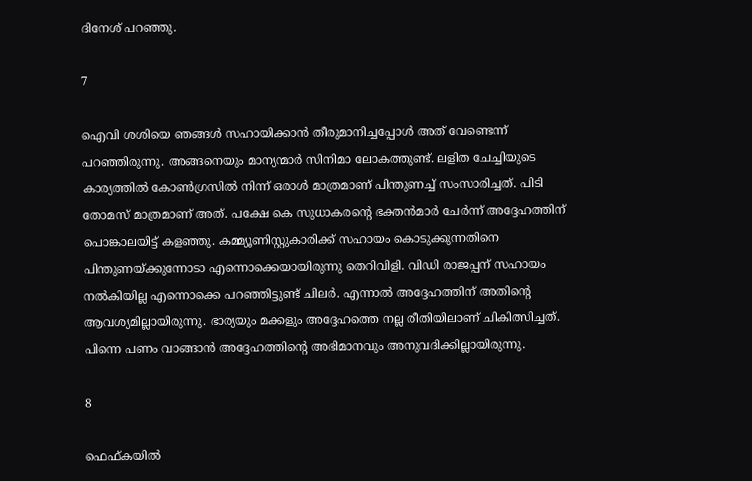ദിനേശ് പറഞ്ഞു.

7

ഐവി ശശിയെ ഞങ്ങള്‍ സഹായിക്കാന്‍ തീരുമാനിച്ചപ്പോള്‍ അത് വേണ്ടെന്ന് പറഞ്ഞിരുന്നു. അങ്ങനെയും മാന്യന്മാര്‍ സിനിമാ ലോകത്തുണ്ട്. ലളിത ചേച്ചിയുടെ കാര്യത്തില്‍ കോണ്‍ഗ്രസില്‍ നിന്ന് ഒരാള്‍ മാത്രമാണ് പിന്തുണച്ച് സംസാരിച്ചത്. പിടി തോമസ് മാത്രമാണ് അത്. പക്ഷേ കെ സുധാകരന്റെ ഭക്തന്‍മാര്‍ ചേര്‍ന്ന് അദ്ദേഹത്തിന് പൊങ്കാലയിട്ട് കളഞ്ഞു. കമ്മ്യൂണിസ്റ്റുകാരിക്ക് സഹായം കൊടുക്കുന്നതിനെ പിന്തുണയ്ക്കുന്നോടാ എന്നൊക്കെയായിരുന്നു തെറിവിളി. വിഡി രാജപ്പന് സഹായം നല്‍കിയില്ല എന്നൊക്കെ പറഞ്ഞിട്ടുണ്ട് ചിലര്‍. എന്നാല്‍ അദ്ദേഹത്തിന് അതിന്റെ ആവശ്യമില്ലായിരുന്നു. ഭാര്യയും മക്കളും അദ്ദേഹത്തെ നല്ല രീതിയിലാണ് ചികിത്സിച്ചത്. പിന്നെ പണം വാങ്ങാന്‍ അദ്ദേഹത്തിന്റെ അഭിമാനവും അനുവദിക്കില്ലായിരുന്നു.

8

ഫെഫ്കയില്‍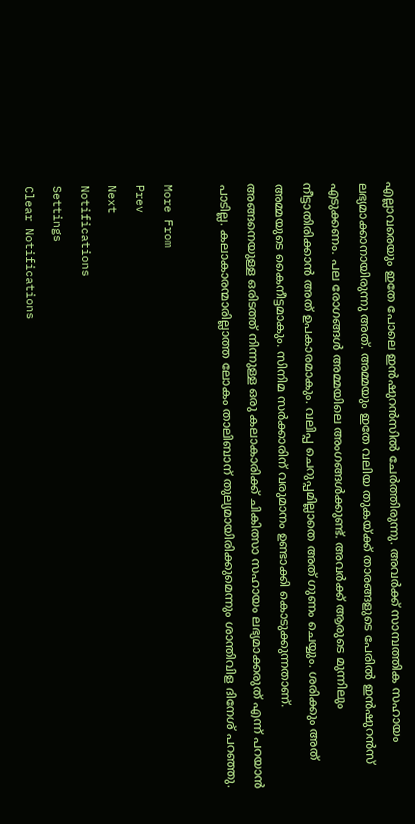എല്ലാവരെയും ഇതേ പോലെ ഇന്‍ഷുറന്‍സില്‍ ചേര്‍ത്തിരുന്നു. അവര്‍ക്ക് സാമ്പത്തിക സഹായം ലഭ്യമാക്കാനായിരുന്നു അത്. അമ്മയും ഇതേ വലിയ തുകയ്ക്ക് താരങ്ങളുടെ പേരില്‍ ഇന്‍ഷുറന്‍സ് എടുക്കണം. പല രോഗങ്ങള്‍ അമ്മയിലെ അംഗങ്ങള്‍ക്കുണ്ട്. അവര്‍ക്ക് ആരുടെ മുന്നിലും നീട്ടാതിരിക്കാന്‍ അത് ഉപകാരമാകും. വലിപ്പ ചെറുപ്പമില്ലാതെ അത് ഗുണം ചെയ്യും. ശരിക്കും അത് അമ്മയുടെ കൈനീട്ടമാകും. സിനിമ സര്‍ക്കാരിന് വരുമാനം ഉണ്ടാക്കി കൊടുക്കുന്നതാണ്. അങ്ങനെയുള്ള ഒരിടത്ത് നിന്നുള്ള ഒരു കലാകാരിക്ക് ചികിത്സാ സഹായം ലഭ്യമാക്കരുത് എന്ന് പറയാന്‍ പാടില്ല. കലാകാരന്മാരില്ലാത്ത ലോകം താലിബാന് തുല്യമായിരിക്കുമെന്നും ശാന്തിവിള ദിനേശ് പറഞ്ഞു.

More From
Prev
Next
Notifications
Settings
Clear Notifications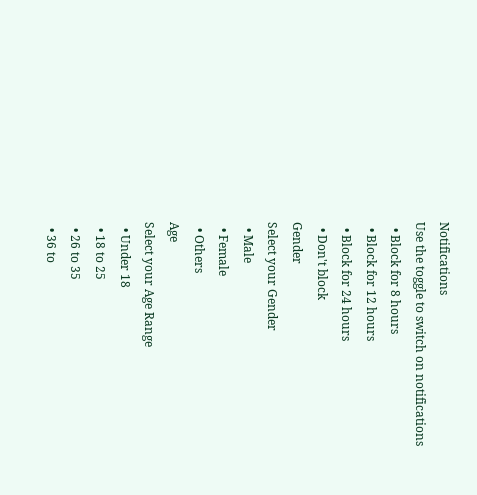Notifications
Use the toggle to switch on notifications
  • Block for 8 hours
  • Block for 12 hours
  • Block for 24 hours
  • Don't block
Gender
Select your Gender
  • Male
  • Female
  • Others
Age
Select your Age Range
  • Under 18
  • 18 to 25
  • 26 to 35
  • 36 to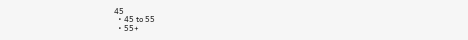45
  • 45 to 55
  • 55+